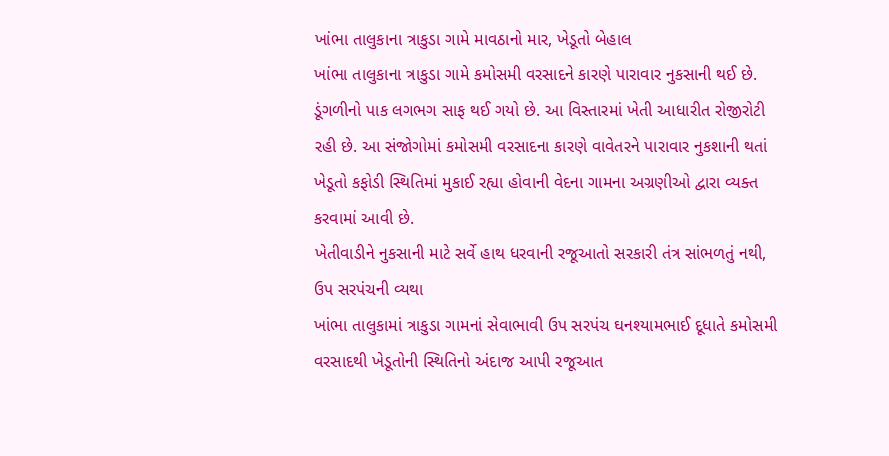ખાંભા તાલુકાના ત્રાકુડા ગામે માવઠાનો માર, ખેડૂતો બેહાલ
ખાંભા તાલુકાના ત્રાકુડા ગામે કમોસમી વરસાદને કારણે પારાવાર નુકસાની થઈ છે. ડૂંગળીનો પાક લગભગ સાફ થઈ ગયો છે. આ વિસ્તારમાં ખેતી આધારીત રોજીરોટી રહી છે. આ સંજોગોમાં કમોસમી વરસાદના કારણે વાવેતરને પારાવાર નુકશાની થતાં ખેડૂતો કફોડી સ્થિતિમાં મુકાઈ રહ્યા હોવાની વેદના ગામના અગ્રણીઓ દ્વારા વ્યક્ત કરવામાં આવી છે.
ખેતીવાડીને નુકસાની માટે સર્વે હાથ ધરવાની રજૂઆતો સરકારી તંત્ર સાંભળતું નથી, ઉપ સરપંચની વ્યથા
ખાંભા તાલુકામાં ત્રાકુડા ગામનાં સેવાભાવી ઉપ સરપંચ ઘનશ્યામભાઈ દૂધાતે કમોસમી વરસાદથી ખેડૂતોની સ્થિતિનો અંદાજ આપી રજૂઆત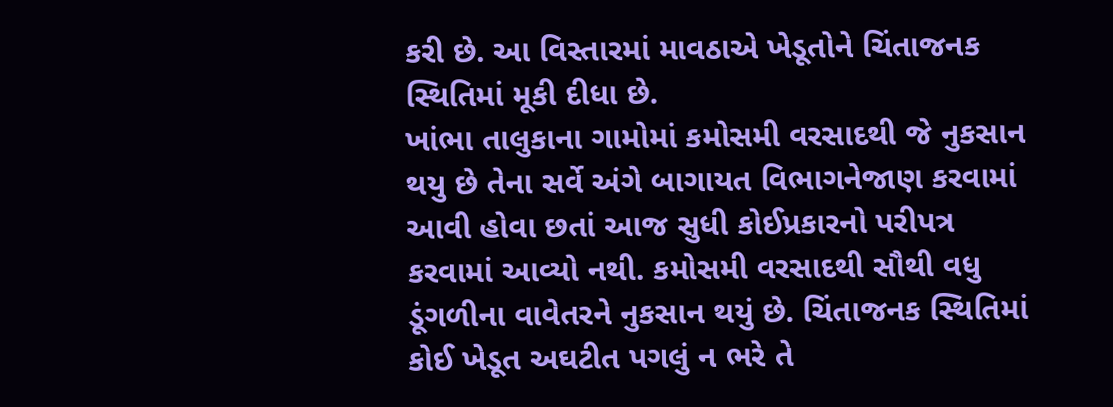કરી છે. આ વિસ્તારમાં માવઠાએ ખેડૂતોને ચિંતાજનક સ્થિતિમાં મૂકી દીધા છે.
ખાંભા તાલુકાના ગામોમાં કમોસમી વરસાદથી જે નુકસાન થયુ છે તેના સર્વે અંગે બાગાયત વિભાગનેજાણ કરવામાં આવી હોવા છતાં આજ સુધી કોઈપ્રકારનો પરીપત્ર કરવામાં આવ્યો નથી. કમોસમી વરસાદથી સૌથી વધુ ડૂંગળીના વાવેતરને નુકસાન થયું છે. ચિંતાજનક સ્થિતિમાં કોઈ ખેડૂત અઘટીત પગલું ન ભરે તે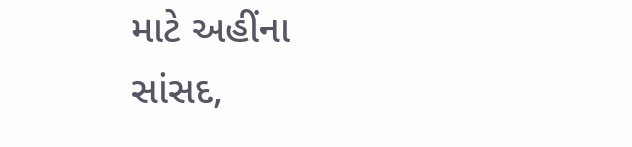માટે અહીંના સાંસદ,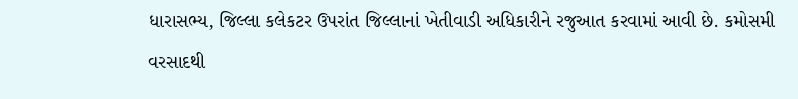ધારાસભ્ય, જિલ્લા કલેકટર ઉપરાંત જિલ્લાનાં ખેતીવાડી અધિકારીને રજુઆત કરવામાં આવી છે. કમોસમી વરસાદથી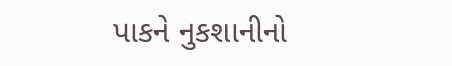પાકને નુકશાનીનો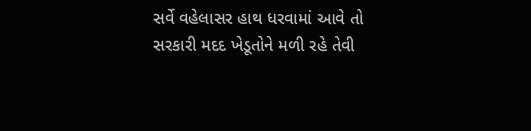સર્વે વહેલાસર હાથ ધરવામાં આવે તો સરકારી મદદ ખેડૂતોને મળી રહે તેવી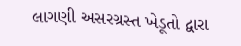લાગણી અસરગ્રસ્ત ખેડૂતો દ્વારા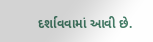દર્શાવવામાં આવી છે.